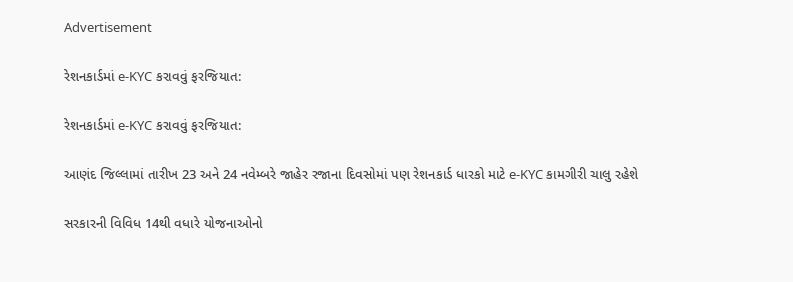Advertisement

રેશનકાર્ડમાં e-KYC કરાવવું ફરજિયાત:

રેશનકાર્ડમાં e-KYC કરાવવું ફરજિયાત:

આણંદ જિલ્લામાં તારીખ 23 અને 24 નવેમ્બરે જાહેર રજાના દિવસોમાં પણ રેશનકાર્ડ ધારકો માટે e-KYC કામગીરી ચાલુ રહેશે

સરકારની વિવિધ 14થી વધારે યોજનાઓનો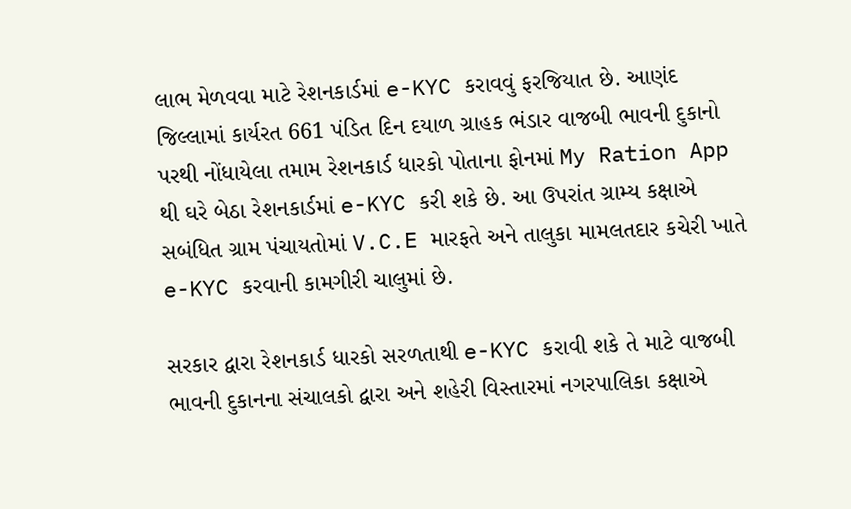લાભ મેળવવા માટે રેશનકાર્ડમાં e-KYC કરાવવું ફરજિયાત છે. આણંદ જિલ્લામાં કાર્યરત 661 પંડિત દિન દયાળ ગ્રાહક ભંડાર વાજબી ભાવની દુકાનો પરથી નોંધાયેલા તમામ રેશનકાર્ડ ધારકો પોતાના ફોનમાં My Ration App થી ઘરે બેઠા રેશનકાર્ડમાં e-KYC કરી શકે છે. આ ઉપરાંત ગ્રામ્ય કક્ષાએ સબંધિત ગ્રામ પંચાયતોમાં V.C.E મારફતે અને તાલુકા મામલતદાર કચેરી ખાતે e-KYC કરવાની કામગીરી ચાલુમાં છે.

સરકાર દ્વારા રેશનકાર્ડ ધારકો સરળતાથી e-KYC કરાવી શકે તે માટે વાજબી ભાવની દુકાનના સંચાલકો દ્વારા અને શહેરી વિસ્તારમાં નગરપાલિકા કક્ષાએ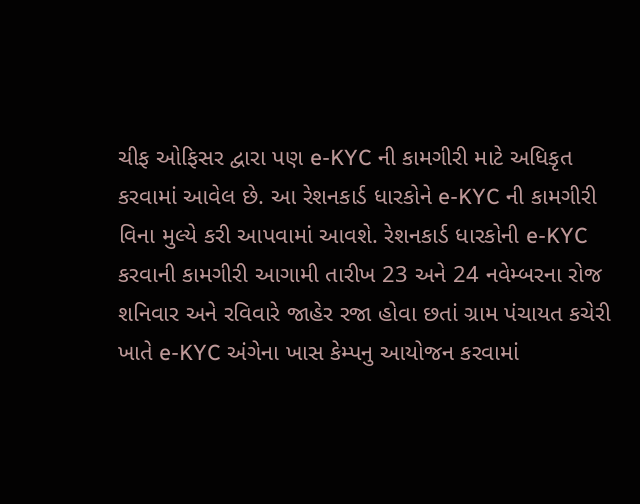ચીફ ઓફિસર દ્વારા પણ e-KYC ની કામગીરી માટે અધિકૃત કરવામાં આવેલ છે. આ રેશનકાર્ડ ધારકોને e-KYC ની કામગીરી વિના મુલ્યે કરી આપવામાં આવશે. રેશનકાર્ડ ધારકોની e-KYC કરવાની કામગીરી આગામી તારીખ 23 અને 24 નવેમ્બરના રોજ શનિવાર અને રવિવારે જાહેર રજા હોવા છતાં ગ્રામ પંચાયત કચેરી ખાતે e-KYC અંગેના ખાસ કેમ્પનુ આયોજન કરવામાં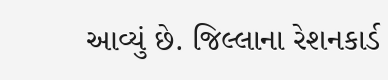આવ્યું છે. જિલ્લાના રેશનકાર્ડ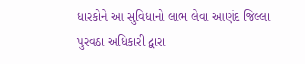ધારકોને આ સુવિધાનો લાભ લેવા આણંદ જિલ્લા પુરવઠા અધિકારી દ્વારા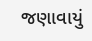જણાવાયું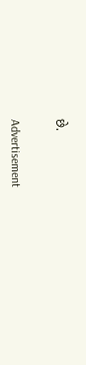છે.


Advertisement